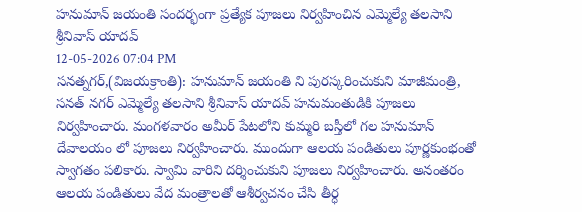హనుమాన్ జయంతి సందర్భంగా ప్రత్యేక పూజలు నిర్వహించిన ఎమ్మెల్యే తలసాని శ్రీనివాస్ యాదవ్
12-05-2026 07:04 PM
సనత్నగర్,(విజయక్రాంతి): హనుమాన్ జయంతి ని పురస్కరించుకుని మాజీమంత్రి, సనత్ నగర్ ఎమ్మెల్యే తలసాని శ్రీనివాస్ యాదవ్ హనుమంతుడికి పూజలు నిర్వహించారు. మంగళవారం అమీర్ పేటలోని కుమ్మరి బస్తీలో గల హనుమాన్ దేవాలయం లో పూజలు నిర్వహించారు. ముందుగా ఆలయ పండితులు పూర్ణకుంభంతో స్వాగతం పలికారు. స్వామి వారిని దర్శించుకుని పూజలు నిర్వహించారు. అనంతరం ఆలయ పండితులు వేద మంత్రాలతో ఆశీర్వచనం చేసి తీర్ధ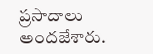ప్రసాదాలు అందజేశారు.